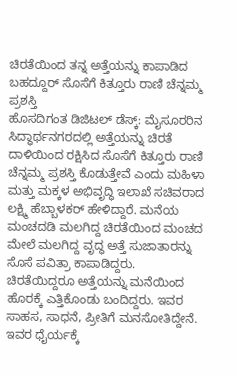ಚಿರತೆಯಿಂದ ತನ್ನ ಅತ್ತೆಯನ್ನು ಕಾಪಾಡಿದ ಬಹದ್ದೂರ್ ಸೊಸೆಗೆ ಕಿತ್ತೂರು ರಾಣಿ ಚೆನ್ನಮ್ಮ ಪ್ರಶಸ್ತಿ
ಹೊಸದಿಗಂತ ಡಿಜಿಟಲ್ ಡೆಸ್ಕ್: ಮೈಸೂರರಿನ ಸಿದ್ಧಾರ್ಥನಗರದಲ್ಲಿ ಅತ್ತೆಯನ್ನು ಚಿರತೆ ದಾಳಿಯಿಂದ ರಕ್ಷಿಸಿದ ಸೊಸೆಗೆ ಕಿತ್ತೂರು ರಾಣಿ ಚೆನ್ನಮ್ಮ ಪ್ರಶಸ್ತಿ ಕೊಡುತ್ತೇವೆ ಎಂದು ಮಹಿಳಾ ಮತ್ತು ಮಕ್ಕಳ ಅಭಿವೃದ್ಧಿ ಇಲಾಖೆ ಸಚಿವರಾದ ಲಕ್ಷ್ಮಿ ಹೆಬ್ಬಾಳಕರ್ ಹೇಳಿದ್ದಾರೆ. ಮನೆಯ ಮಂಚದಡಿ ಮಲಗಿದ್ದ ಚಿರತೆಯಿಂದ ಮಂಚದ ಮೇಲೆ ಮಲಗಿದ್ದ ವೃದ್ಧ ಅತ್ತೆ ಸುಜಾತಾರನ್ನು ಸೊಸೆ ಪವಿತ್ರಾ ಕಾಪಾಡಿದ್ದರು. ಚಿರತೆಯಿದ್ದರೂ ಅತ್ತೆಯನ್ನು ಮನೆಯಿಂದ ಹೊರಕ್ಕೆ ಎತ್ತಿಕೊಂಡು ಬಂದಿದ್ದರು. ಇವರ ಸಾಹಸ, ಸಾಧನೆ, ಪ್ರೀತಿಗೆ ಮನಸೋತಿದ್ದೇನೆ. ಇವರ ಧೈರ್ಯಕ್ಕೆ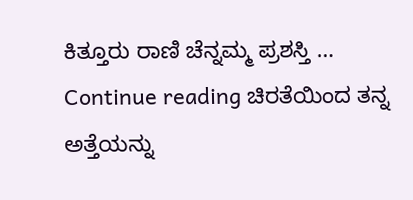ಕಿತ್ತೂರು ರಾಣಿ ಚೆನ್ನಮ್ಮ ಪ್ರಶಸ್ತಿ … Continue reading ಚಿರತೆಯಿಂದ ತನ್ನ ಅತ್ತೆಯನ್ನು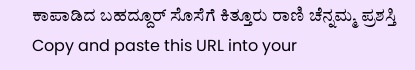ಕಾಪಾಡಿದ ಬಹದ್ದೂರ್ ಸೊಸೆಗೆ ಕಿತ್ತೂರು ರಾಣಿ ಚೆನ್ನಮ್ಮ ಪ್ರಶಸ್ತಿ
Copy and paste this URL into your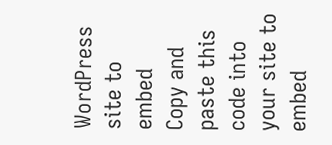WordPress site to embed
Copy and paste this code into your site to embed